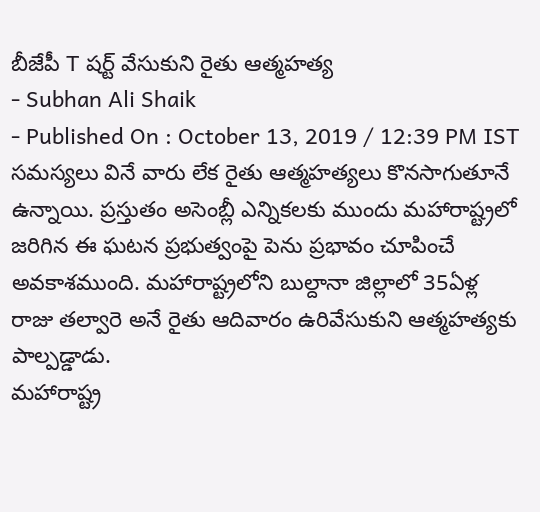బీజేపీ T షర్ట్ వేసుకుని రైతు ఆత్మహత్య
- Subhan Ali Shaik
- Published On : October 13, 2019 / 12:39 PM IST
సమస్యలు వినే వారు లేక రైతు ఆత్మహత్యలు కొనసాగుతూనే ఉన్నాయి. ప్రస్తుతం అసెంబ్లీ ఎన్నికలకు ముందు మహారాష్ట్రలో జరిగిన ఈ ఘటన ప్రభుత్వంపై పెను ప్రభావం చూపించే అవకాశముంది. మహారాష్ట్రలోని బుల్దానా జిల్లాలో 35ఏళ్ల రాజు తల్వారె అనే రైతు ఆదివారం ఉరివేసుకుని ఆత్మహత్యకు పాల్పడ్డాడు.
మహారాష్ట్ర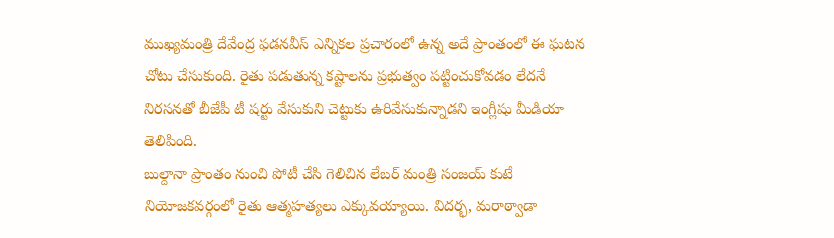ముఖ్యమంత్రి దేవేంద్ర ఫడనవీస్ ఎన్నికల ప్రచారంలో ఉన్న అదే ప్రాంతంలో ఈ ఘటన చోటు చేసుకుంది. రైతు పడుతున్న కష్టాలను ప్రభుత్వం పట్టించుకోవడం లేదనే నిరసనతో బీజేపీ టీ షర్టు వేసుకుని చెట్టుకు ఉరివేసుకున్నాడని ఇంగ్లీషు మీడియా తెలిపింది.
బుల్దానా ప్రాంతం నుంచి పోటీ చేసి గెలిచిన లేబర్ మంత్రి సంజయ్ కుటే నియోజకవర్గంలో రైతు ఆత్మహత్యలు ఎక్కువయ్యాయి. విదర్భ, మరాఠ్వాడా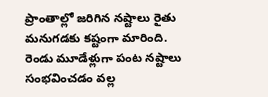ప్రాంతాల్లో జరిగిన నష్టాలు రైతు మనుగడకు కష్టంగా మారింది. రెండు మూడేళ్లుగా పంట నష్టాలు సంభవించడం వల్ల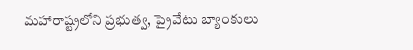మహారాష్ట్రలోని ప్రభుత్వ, ప్రైవేటు బ్యాంకులు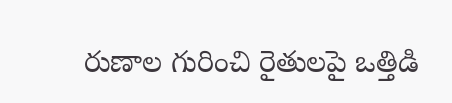రుణాల గురించి రైతులపై ఒత్తిడి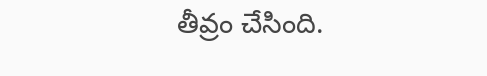తీవ్రం చేసింది.